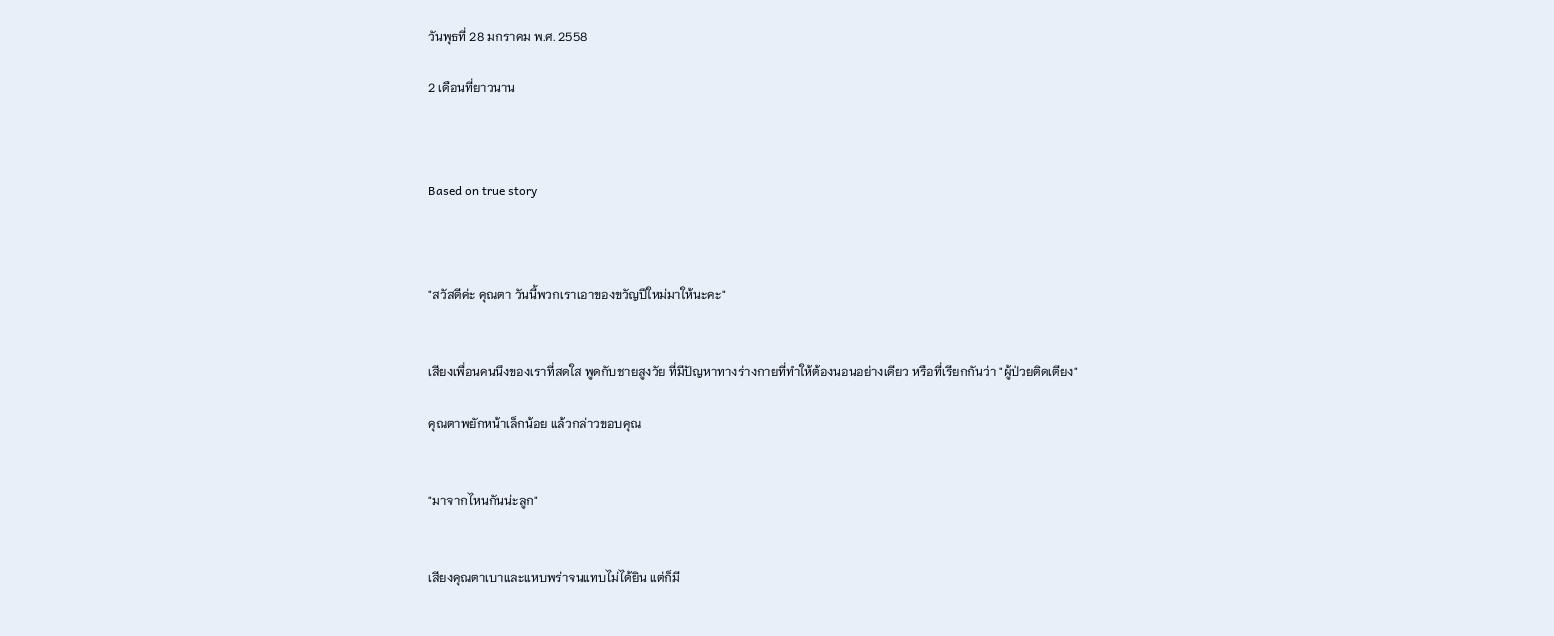วันพุธที่ 28 มกราคม พ.ศ. 2558

2 เดือนที่ยาวนาน



Based on true story



"สวัสดีค่ะ คุณตา วันนี้พวกเราเอาของขวัญปีใหม่มาให้นะคะ"


เสียงเพื่อนคนนึงของเราที่สดใส พูดกับชายสูงวัย ที่มีปัญหาทางร่างกายที่ทำให้ต้องนอนอย่างเดียว หรือที่เรียกกันว่า "ผู้ป่วยติดเตียง"

คุณตาพยักหน้าเล็กน้อย แล้วกล่าวขอบคุณ


"มาจากไหนกันน่ะลูก"


เสียงคุณตาเบาและแหบพร่าจนแทบไม่ได้ยิน แต่ก็มี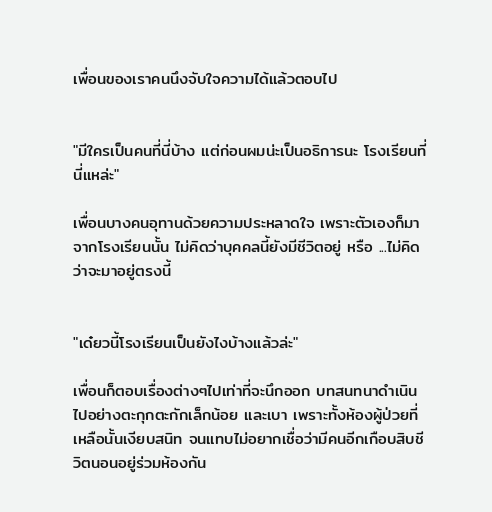เพื่อนของเราคนนึงจับใจความได้แล้วตอบไป


"มีใครเป็นคนที่นี่บ้าง แต่ก่อนผมน่ะเป็นอธิการนะ โรงเรียนที่นี่แหล่ะ"

เพื่อนบางคนอุทานด้วยความประหลาดใจ เพราะตัวเองก็มาจากโรงเรียนนั้น ไม่คิดว่าบุคคลนี้ยังมีชีวิตอยู่ หรือ ...ไม่คิดว่าจะมาอยู่ตรงนี้


"เด๋ยวนี้โรงเรียนเป็นยังไงบ้างแล้วล่ะ"

เพื่อนก็ตอบเรื่องต่างๆไปเท่าที่จะนึกออก บทสนทนาดำเนินไปอย่างตะกุกตะกักเล็กน้อย และเบา เพราะทั้งห้องผู้ป่วยที่เหลือนั้นเงียบสนิท จนแทบไม่อยากเชื่อว่ามีคนอีกเกือบสิบชีวิตนอนอยู่ร่วมห้องกัน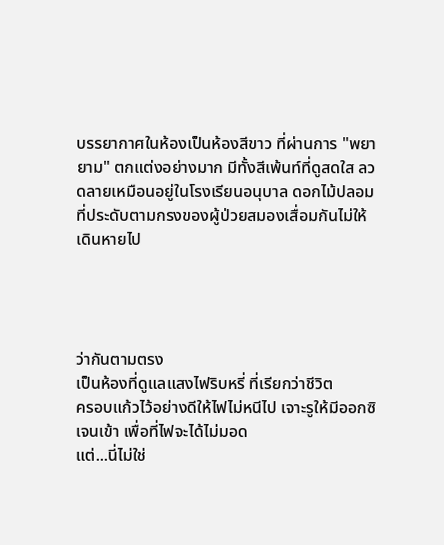บรรยากาศในห้องเป็นห้องสีขาว ที่ผ่านการ "พยายาม" ตกแต่งอย่างมาก มีทั้งสีเพ้นท์ที่ดูสดใส ลวดลายเหมือนอยู่ในโรงเรียนอนุบาล ดอกไม้ปลอมที่ประดับตามกรงของผู้ป่วยสมองเสื่อมกันไม่ให้เดินหายไป




ว่ากันตามตรง
เป็นห้องที่ดูแลแสงไฟริบหรี่ ที่เรียกว่าชีวิต
ครอบแก้วไว้อย่างดีให้ไฟไม่หนีไป เจาะรูให้มีออกซิเจนเข้า เพื่อที่ไฟจะได้ไม่มอด
แต่...นี่ไม่ใช่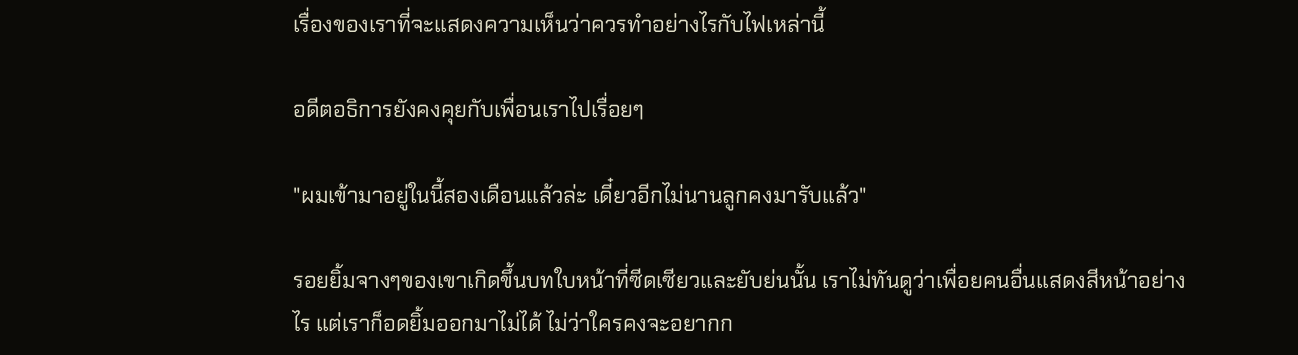เรื่องของเราที่จะแสดงความเห็นว่าควรทำอย่างไรกับไฟเหล่านี้

อดีตอธิการยังคงคุยกับเพื่อนเราไปเรื่อยๆ

"ผมเข้ามาอยู่ในนี้สองเดือนแล้วล่ะ เดี๋ยวอีกไม่นานลูกคงมารับแล้ว"

รอยยิ้มจางๆของเขาเกิดขึ้นบทใบหน้าที่ซีดเซียวและยับย่นนั้น เราไม่ทันดูว่าเพื่อยคนอื่นแสดงสีหน้าอย่างไร แต่เราก็อดยิ้มออกมาไม่ได้ ไม่ว่าใครคงจะอยากก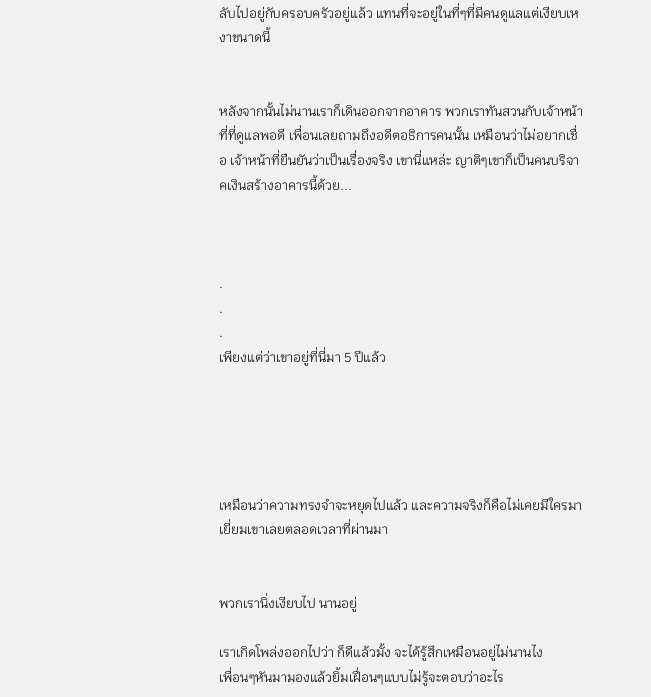ลับไปอยู่กับครอบครัวอยู่แล้ว แทนที่จะอยู่ในที่ๆที่มีคนดูแลแต่เงียบเหงาขนาดนี้


หลังจากนั้นไม่นานเราก็เดินออกจากอาคาร พวกเราทันสวนกับเจ้าหน้าที่ที่ดูแลพอดี เพื่อนเลยถามถึงอดีตอธิการคนนั้น เหมือนว่าไม่อยากเชื่อ เจ้าหน้าที่ยืนยันว่าเป็นเรื่องจริง เขานี่แหล่ะ ญาติๆเขาก็เป็นคนบริจาคเงินสร้างอาคารนี้ด้วย...



.
.
.
เพียงแต่ว่าเขาอยู่ที่นี่มา 5 ปีแล้ว





เหมือนว่าความทรงจำจะหยุดไปแล้ว และความจริงก็คือไม่เคยมีใครมาเยี่ยมเขาเลยตลอดเวลาที่ผ่านมา


พวกเรานิ่งเงียบไป นานอยู่

เราเกิดโพล่งออกไปว่า ก็ดีแล้วมั้ง จะได้รู้สึกเหมือนอยู่ไม่นานไง
เพื่อนๆหันมามองแล้วยิ้มเฝื่อนๆแบบไม่รู้จะตอบว่าอะไร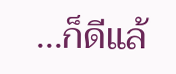...ก็ดีแล้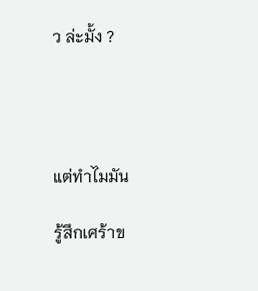ว ล่ะมั้ง ?




แต่ทำไมมัน

รู้สึกเศร้าข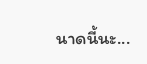นาดนี้นะ...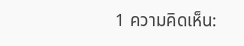1 ความคิดเห็น: